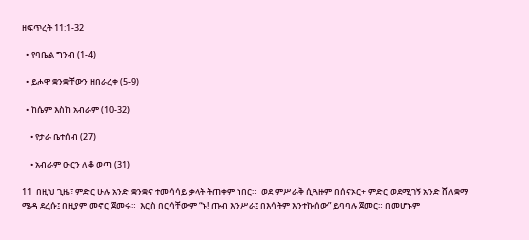ዘፍጥረት 11:1-32

  • የባቤል ግንብ (1-4)

  • ይሖዋ ቋንቋቸውን ዘበራረቀ (5-9)

  • ከሴም እስከ አብራም (10-32)

    • የታራ ቤተሰብ (27)

    • አብራም ዑርን ለቆ ወጣ (31)

11  በዚህ ጊዜ፣ ምድር ሁሉ አንድ ቋንቋና ተመሳሳይ ቃላት ትጠቀም ነበር።  ወደ ምሥራቅ ሲጓዙም በሰናኦር+ ምድር ወደሚገኝ አንድ ሸለቋማ ሜዳ ደረሱ፤ በዚያም መኖር ጀመሩ።  እርስ በርሳቸውም “ኑ! ጡብ እንሥራ፤ በእሳትም እንተኩሰው” ይባባሉ ጀመር። በመሆኑም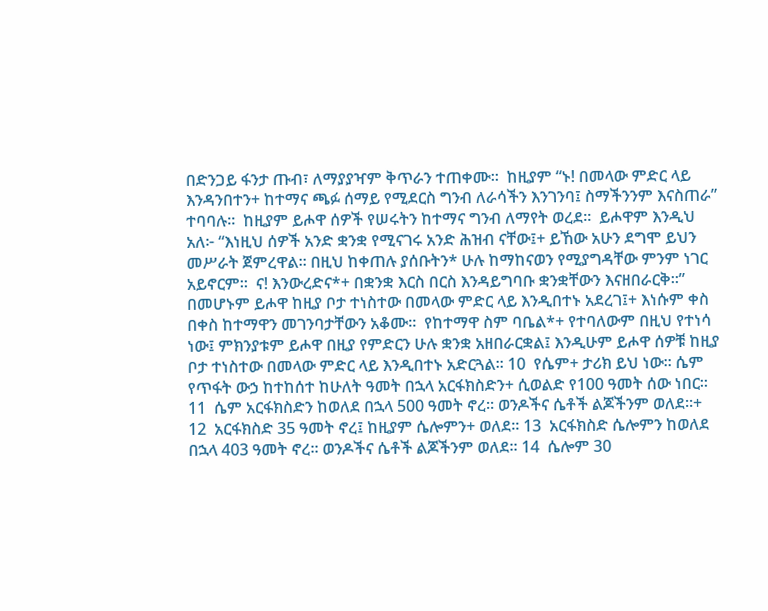በድንጋይ ፋንታ ጡብ፣ ለማያያዣም ቅጥራን ተጠቀሙ።  ከዚያም “ኑ! በመላው ምድር ላይ እንዳንበተን+ ከተማና ጫፉ ሰማይ የሚደርስ ግንብ ለራሳችን እንገንባ፤ ስማችንንም እናስጠራ” ተባባሉ።  ከዚያም ይሖዋ ሰዎች የሠሩትን ከተማና ግንብ ለማየት ወረደ።  ይሖዋም እንዲህ አለ፦ “እነዚህ ሰዎች አንድ ቋንቋ የሚናገሩ አንድ ሕዝብ ናቸው፤+ ይኸው አሁን ደግሞ ይህን መሥራት ጀምረዋል። በዚህ ከቀጠሉ ያሰቡትን* ሁሉ ከማከናወን የሚያግዳቸው ምንም ነገር አይኖርም።  ና! እንውረድና*+ በቋንቋ እርስ በርስ እንዳይግባቡ ቋንቋቸውን እናዘበራርቅ።”  በመሆኑም ይሖዋ ከዚያ ቦታ ተነስተው በመላው ምድር ላይ እንዲበተኑ አደረገ፤+ እነሱም ቀስ በቀስ ከተማዋን መገንባታቸውን አቆሙ።  የከተማዋ ስም ባቤል*+ የተባለውም በዚህ የተነሳ ነው፤ ምክንያቱም ይሖዋ በዚያ የምድርን ሁሉ ቋንቋ አዘበራርቋል፤ እንዲሁም ይሖዋ ሰዎቹ ከዚያ ቦታ ተነስተው በመላው ምድር ላይ እንዲበተኑ አድርጓል። 10  የሴም+ ታሪክ ይህ ነው። ሴም የጥፋት ውኃ ከተከሰተ ከሁለት ዓመት በኋላ አርፋክስድን+ ሲወልድ የ100 ዓመት ሰው ነበር። 11  ሴም አርፋክስድን ከወለደ በኋላ 500 ዓመት ኖረ። ወንዶችና ሴቶች ልጆችንም ወለደ።+ 12  አርፋክስድ 35 ዓመት ኖረ፤ ከዚያም ሴሎምን+ ወለደ። 13  አርፋክስድ ሴሎምን ከወለደ በኋላ 403 ዓመት ኖረ። ወንዶችና ሴቶች ልጆችንም ወለደ። 14  ሴሎም 30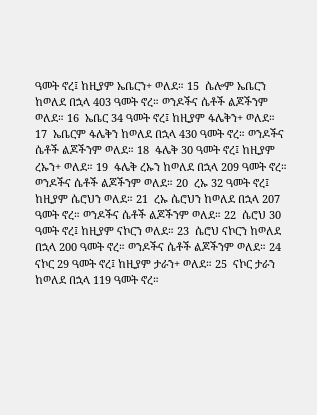ዓመት ኖረ፤ ከዚያም ኤቤርን+ ወለደ። 15  ሴሎም ኤቤርን ከወለደ በኋላ 403 ዓመት ኖረ። ወንዶችና ሴቶች ልጆችንም ወለደ። 16  ኤቤር 34 ዓመት ኖረ፤ ከዚያም ፋሌቅን+ ወለደ። 17  ኤቤርም ፋሌቅን ከወለደ በኋላ 430 ዓመት ኖረ። ወንዶችና ሴቶች ልጆችንም ወለደ። 18  ፋሌቅ 30 ዓመት ኖረ፤ ከዚያም ረኡን+ ወለደ። 19  ፋሌቅ ረኡን ከወለደ በኋላ 209 ዓመት ኖረ። ወንዶችና ሴቶች ልጆችንም ወለደ። 20  ረኡ 32 ዓመት ኖረ፤ ከዚያም ሴሮህን ወለደ። 21  ረኡ ሴሮህን ከወለደ በኋላ 207 ዓመት ኖረ። ወንዶችና ሴቶች ልጆችንም ወለደ። 22  ሴሮህ 30 ዓመት ኖረ፤ ከዚያም ናኮርን ወለደ። 23  ሴሮህ ናኮርን ከወለደ በኋላ 200 ዓመት ኖረ። ወንዶችና ሴቶች ልጆችንም ወለደ። 24  ናኮር 29 ዓመት ኖረ፤ ከዚያም ታራን+ ወለደ። 25  ናኮር ታራን ከወለደ በኋላ 119 ዓመት ኖረ።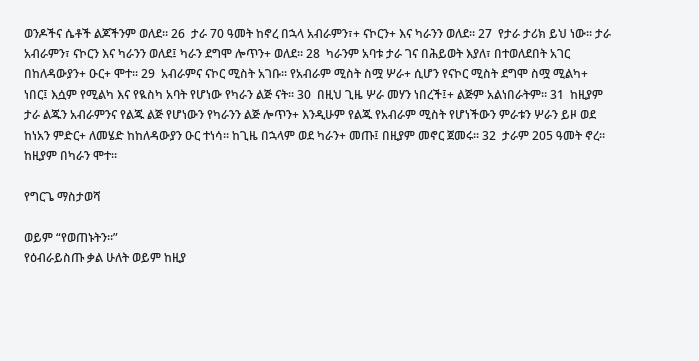ወንዶችና ሴቶች ልጆችንም ወለደ። 26  ታራ 70 ዓመት ከኖረ በኋላ አብራምን፣+ ናኮርን+ እና ካራንን ወለደ። 27  የታራ ታሪክ ይህ ነው። ታራ አብራምን፣ ናኮርን እና ካራንን ወለደ፤ ካራን ደግሞ ሎጥን+ ወለደ። 28  ካራንም አባቱ ታራ ገና በሕይወት እያለ፣ በተወለደበት አገር በከለዳውያን+ ዑር+ ሞተ። 29  አብራምና ናኮር ሚስት አገቡ። የአብራም ሚስት ስሟ ሦራ+ ሲሆን የናኮር ሚስት ደግሞ ስሟ ሚልካ+ ነበር፤ እሷም የሚልካ እና የዪስካ አባት የሆነው የካራን ልጅ ናት። 30  በዚህ ጊዜ ሦራ መሃን ነበረች፤+ ልጅም አልነበራትም። 31  ከዚያም ታራ ልጁን አብራምንና የልጁ ልጅ የሆነውን የካራንን ልጅ ሎጥን+ እንዲሁም የልጁ የአብራም ሚስት የሆነችውን ምራቱን ሦራን ይዞ ወደ ከነአን ምድር+ ለመሄድ ከከለዳውያን ዑር ተነሳ። ከጊዜ በኋላም ወደ ካራን+ መጡ፤ በዚያም መኖር ጀመሩ። 32  ታራም 205 ዓመት ኖረ። ከዚያም በካራን ሞተ።

የግርጌ ማስታወሻ

ወይም “የወጠኑትን።”
የዕብራይስጡ ቃል ሁለት ወይም ከዚያ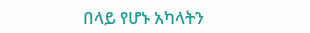በላይ የሆኑ አካላትን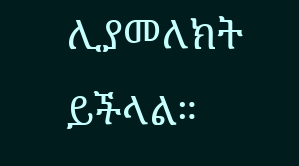ሊያመለክት ይችላል።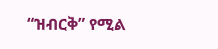“ዝብርቅ” የሚል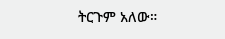ትርጉም አለው።